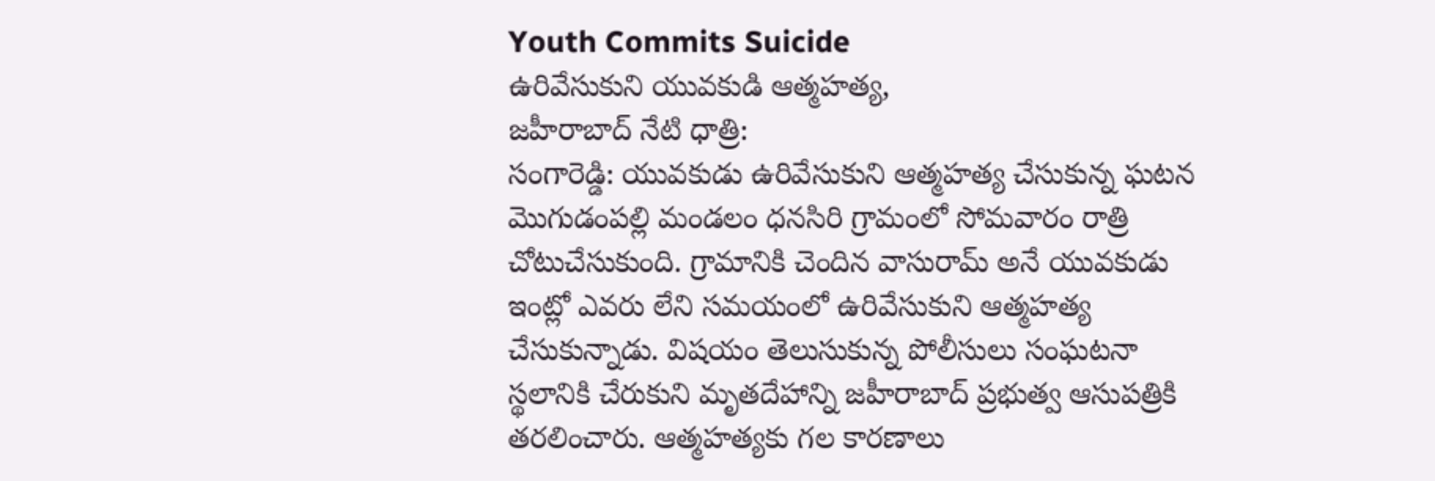Youth Commits Suicide
ఉరివేసుకుని యువకుడి ఆత్మహత్య,
జహీరాబాద్ నేటి ధాత్రి:
సంగారెడ్డి: యువకుడు ఉరివేసుకుని ఆత్మహత్య చేసుకున్న ఘటన మొగుడంపల్లి మండలం ధనసిరి గ్రామంలో సోమవారం రాత్రి చోటుచేసుకుంది. గ్రామానికి చెందిన వాసురామ్ అనే యువకుడు ఇంట్లో ఎవరు లేని సమయంలో ఉరివేసుకుని ఆత్మహత్య చేసుకున్నాడు. విషయం తెలుసుకున్న పోలీసులు సంఘటనా స్థలానికి చేరుకుని మృతదేహాన్ని జహీరాబాద్ ప్రభుత్వ ఆసుపత్రికి తరలించారు. ఆత్మహత్యకు గల కారణాలు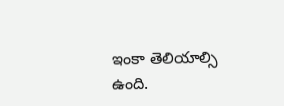ఇంకా తెలియాల్సి ఉంది.